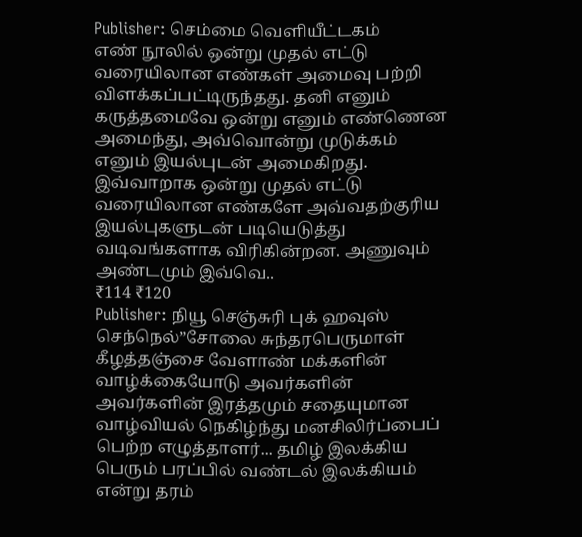Publisher: செம்மை வெளியீட்டகம்
எண் நூலில் ஒன்று முதல் எட்டு வரையிலான எண்கள் அமைவு பற்றி விளக்கப்பட்டிருந்தது. தனி எனும் கருத்தமைவே ஒன்று எனும் எண்ணென அமைந்து, அவ்வொன்று முடுக்கம் எனும் இயல்புடன் அமைகிறது. இவ்வாறாக ஒன்று முதல் எட்டு வரையிலான எண்களே அவ்வதற்குரிய இயல்புகளுடன் படியெடுத்து வடிவங்களாக விரிகின்றன. அணுவும் அண்டமும் இவ்வெ..
₹114 ₹120
Publisher: நியூ செஞ்சுரி புக் ஹவுஸ்
செந்நெல்”சோலை சுந்தரபெருமாள் கீழத்தஞ்சை வேளாண் மக்களின் வாழ்க்கையோடு அவர்களின் அவர்களின் இரத்தமும் சதையுமான வாழ்வியல் நெகிழ்ந்து மனசிலிர்ப்பைப் பெற்ற எழுத்தாளர்... தமிழ் இலக்கிய பெரும் பரப்பில் வண்டல் இலக்கியம் என்று தரம்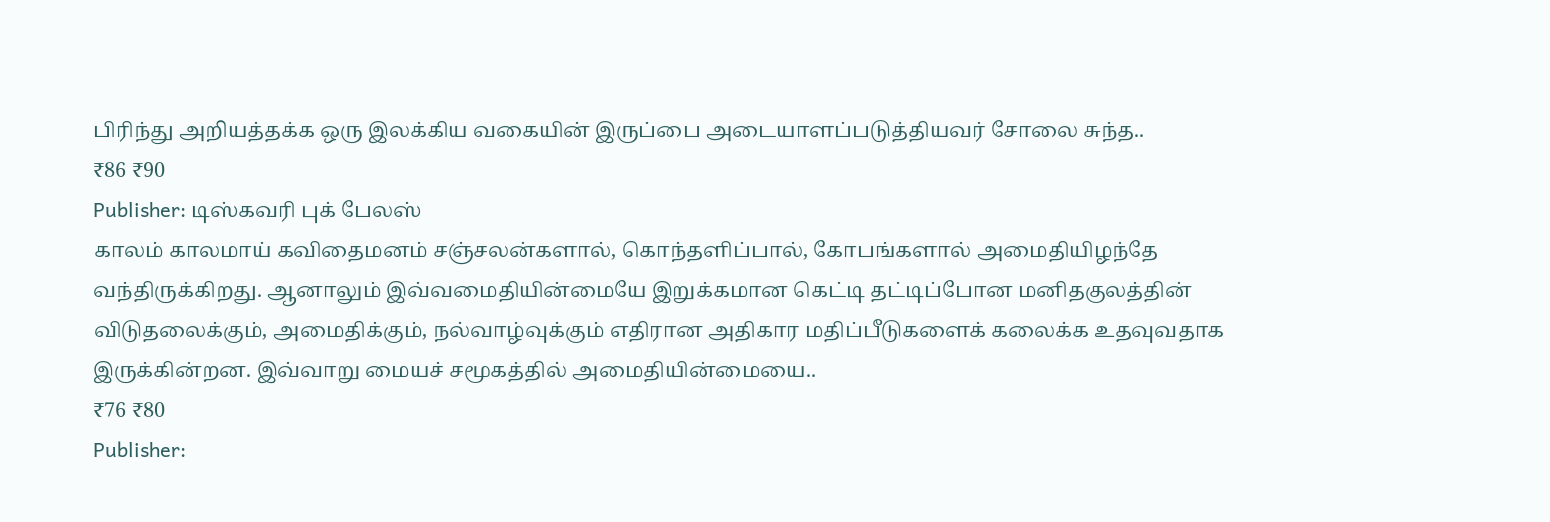பிரிந்து அறியத்தக்க ஒரு இலக்கிய வகையின் இருப்பை அடையாளப்படுத்தியவர் சோலை சுந்த..
₹86 ₹90
Publisher: டிஸ்கவரி புக் பேலஸ்
காலம் காலமாய் கவிதைமனம் சஞ்சலன்களால், கொந்தளிப்பால், கோபங்களால் அமைதியிழந்தே வந்திருக்கிறது. ஆனாலும் இவ்வமைதியின்மையே இறுக்கமான கெட்டி தட்டிப்போன மனிதகுலத்தின் விடுதலைக்கும், அமைதிக்கும், நல்வாழ்வுக்கும் எதிரான அதிகார மதிப்பீடுகளைக் கலைக்க உதவுவதாக இருக்கின்றன. இவ்வாறு மையச் சமூகத்தில் அமைதியின்மையை..
₹76 ₹80
Publisher: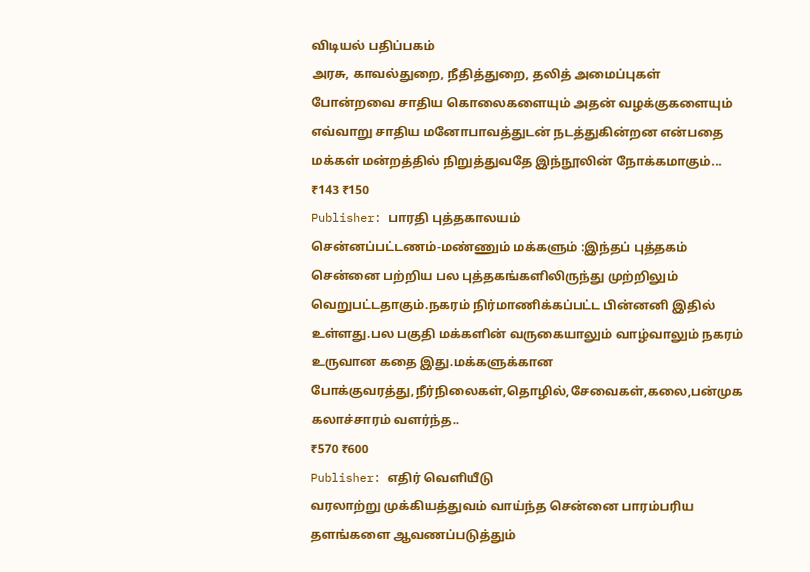விடியல் பதிப்பகம்
அரசு, காவல்துறை, நீதித்துறை, தலித் அமைப்புகள் போன்றவை சாதிய கொலைகளையும் அதன் வழக்குகளையும் எவ்வாறு சாதிய மனோபாவத்துடன் நடத்துகின்றன என்பதை மக்கள் மன்றத்தில் நிறுத்துவதே இந்நூலின் நோக்கமாகும்...
₹143 ₹150
Publisher: பாரதி புத்தகாலயம்
சென்னப்பட்டணம்-மண்ணும் மக்களும் :இந்தப் புத்தகம் சென்னை பற்றிய பல புத்தகங்களிலிருந்து முற்றிலும் வெறுபட்டதாகும்.நகரம் நிர்மாணிக்கப்பட்ட பின்னனி இதில் உள்ளது.பல பகுதி மக்களின் வருகையாலும் வாழ்வாலும் நகரம் உருவான கதை இது.மக்களுக்கான போக்குவரத்து,நீர்நிலைகள்,தொழில்,சேவைகள்,கலை,பன்முக கலாச்சாரம் வளர்ந்த..
₹570 ₹600
Publisher: எதிர் வெளியீடு
வரலாற்று முக்கியத்துவம் வாய்ந்த சென்னை பாரம்பரிய தளங்களை ஆவணப்படுத்தும்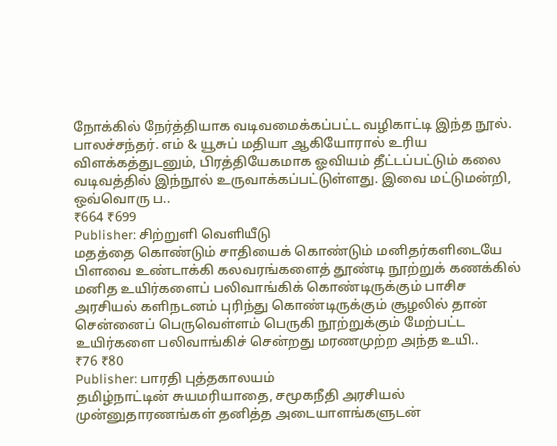நோக்கில் நேர்த்தியாக வடிவமைக்கப்பட்ட வழிகாட்டி இந்த நூல். பாலச்சந்தர். எம் & யூசுப் மதியா ஆகியோரால் உரிய விளக்கத்துடனும், பிரத்தியேகமாக ஓவியம் தீட்டப்பட்டும் கலை வடிவத்தில் இந்நூல் உருவாக்கப்பட்டுள்ளது. இவை மட்டுமன்றி, ஒவ்வொரு ப..
₹664 ₹699
Publisher: சிற்றுளி வெளியீடு
மதத்தை கொண்டும் சாதியைக் கொண்டும் மனிதர்களிடையே பிளவை உண்டாக்கி கலவரங்களைத் தூண்டி நூற்றுக் கணக்கில் மனித உயிர்களைப் பலிவாங்கிக் கொண்டிருக்கும் பாசிச அரசியல் களிநடனம் புரிந்து கொண்டிருக்கும் சூழலில் தான் சென்னைப் பெருவெள்ளம் பெருகி நூற்றுக்கும் மேற்பட்ட உயிர்களை பலிவாங்கிச் சென்றது மரணமுற்ற அந்த உயி..
₹76 ₹80
Publisher: பாரதி புத்தகாலயம்
தமிழ்நாட்டின் சுயமரியாதை, சமூகநீதி அரசியல் முன்னுதாரணங்கள் தனித்த அடையாளங்களுடன்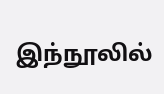இந்நூலில்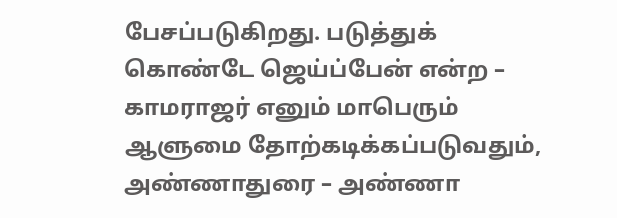பேசப்படுகிறது. படுத்துக் கொண்டே ஜெய்ப்பேன் என்ற – காமராஜர் எனும் மாபெரும் ஆளுமை தோற்கடிக்கப்படுவதும், அண்ணாதுரை – அண்ணா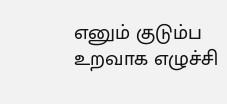எனும் குடும்ப உறவாக எழுச்சி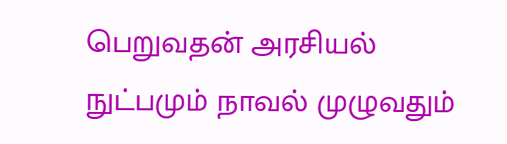பெறுவதன் அரசியல் நுட்பமும் நாவல் முழுவதும்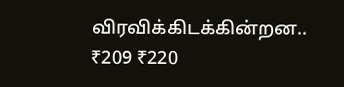விரவிக்கிடக்கின்றன..
₹209 ₹220